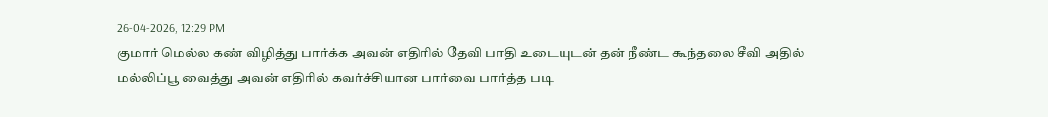26-04-2026, 12:29 PM
குமார் மெல்ல கண் விழித்து பார்க்க அவன் எதிரில் தேவி பாதி உடையுடன் தன் நீண்ட கூந்தலை சீவி அதில் மல்லிப்பூ வைத்து அவன் எதிரில் கவர்ச்சியான பார்வை பார்த்த படி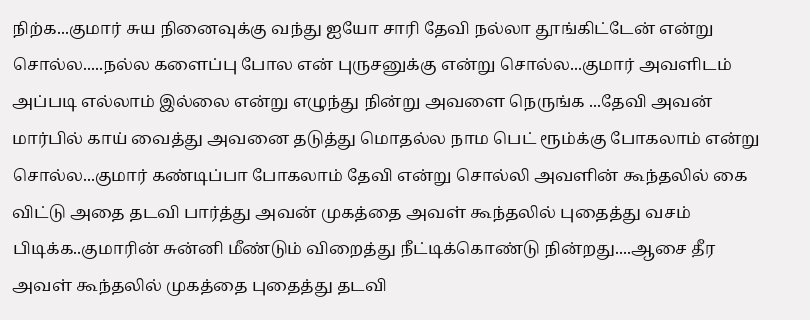நிற்க...குமார் சுய நினைவுக்கு வந்து ஐயோ சாரி தேவி நல்லா தூங்கிட்டேன் என்று சொல்ல.....நல்ல களைப்பு போல என் புருசனுக்கு என்று சொல்ல...குமார் அவளிடம் அப்படி எல்லாம் இல்லை என்று எழுந்து நின்று அவளை நெருங்க ...தேவி அவன் மார்பில் காய் வைத்து அவனை தடுத்து மொதல்ல நாம பெட் ரூம்க்கு போகலாம் என்று சொல்ல...குமார் கண்டிப்பா போகலாம் தேவி என்று சொல்லி அவளின் கூந்தலில் கை விட்டு அதை தடவி பார்த்து அவன் முகத்தை அவள் கூந்தலில் புதைத்து வசம் பிடிக்க..குமாரின் சுன்னி மீண்டும் விறைத்து நீட்டிக்கொண்டு நின்றது....ஆசை தீர அவள் கூந்தலில் முகத்தை புதைத்து தடவி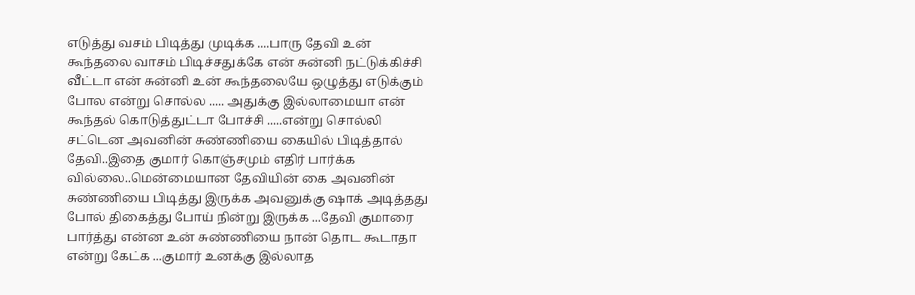எடுத்து வசம் பிடித்து முடிக்க ....பாரு தேவி உன் கூந்தலை வாசம் பிடிச்சதுக்கே என் சுன்னி நட்டுக்கிச்சி வீட்டா என் சுன்னி உன் கூந்தலையே ஒழுத்து எடுக்கும் போல என்று சொல்ல ..... அதுக்கு இல்லாமையா என் கூந்தல் கொடுத்துட்டா போச்சி .....என்று சொல்லி சட்டென அவனின் சுண்ணியை கையில் பிடித்தால் தேவி..இதை குமார் கொஞ்சமும் எதிர் பார்க்க வில்லை..மென்மையான தேவியின் கை அவனின் சுண்ணியை பிடித்து இருக்க அவனுக்கு ஷாக் அடித்தது போல் திகைத்து போய் நின்று இருக்க ...தேவி குமாரை பார்த்து என்ன உன் சுண்ணியை நான் தொட கூடாதா என்று கேட்க ...குமார் உனக்கு இல்லாத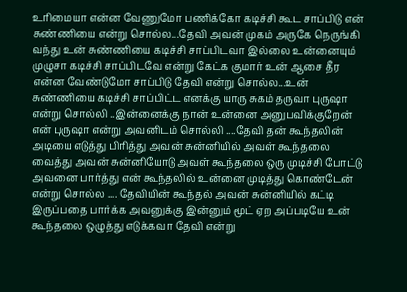உரிமையா என்ன வேணுமோ பணிக்கோ கடிச்சி கூட சாப்பிடு என் சுண்ணியை என்று சொல்ல...தேவி அவன் முகம் அருகே நெருங்கி வந்து உன் சுண்ணியை கடிச்சி சாப்பிடவா இல்லை உன்னையும் முழுசா கடிச்சி சாப்பிடவே என்று கேட்க குமார் உன் ஆசை தீர என்ன வேண்டுமோ சாப்பிடு தேவி என்று சொல்ல...உன் சுண்ணியை கடிச்சி சாப்பிட்ட எனக்கு யாரு சுகம் தருவா புருஷா என்று சொல்லி ..இன்னைக்கு நான் உன்னை அனுபவிக்குறேன் என் புருஷா என்று அவனிடம் சொல்லி ....தேவி தன் கூந்தலின் அடியை எடுத்து பிரித்து அவன் சுன்னியில் அவள் கூந்தலை வைத்து அவன் சுன்னியோடு அவள் கூந்தலை ஒரு முடிச்சி போட்டு அவனை பார்த்து என் கூந்தலில் உன்னை முடித்து கொண்டேன் என்று சொல்ல .... தேவியின் கூந்தல் அவன் சுன்னியில் கட்டி இருப்பதை பார்க்க அவனுக்கு இன்னும் மூட் ஏற அப்படியே உன் கூந்தலை ஒழுத்து எடுக்கவா தேவி என்று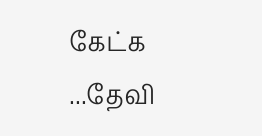கேட்க ...தேவி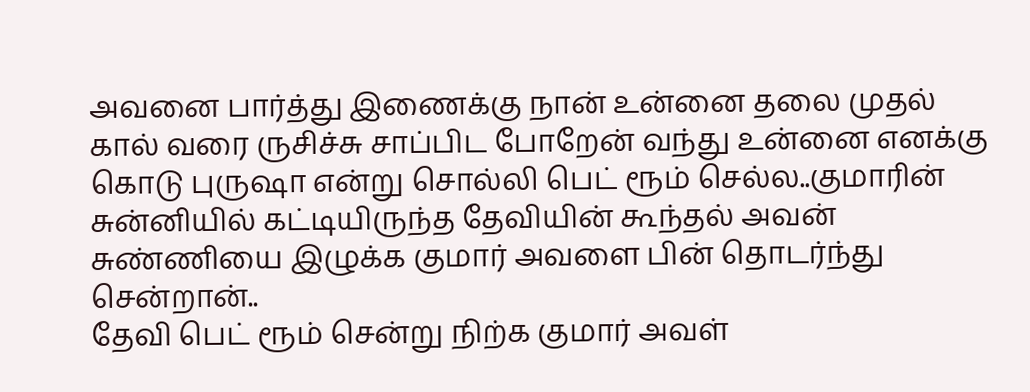அவனை பார்த்து இணைக்கு நான் உன்னை தலை முதல் கால் வரை ருசிச்சு சாப்பிட போறேன் வந்து உன்னை எனக்கு கொடு புருஷா என்று சொல்லி பெட் ரூம் செல்ல..குமாரின் சுன்னியில் கட்டியிருந்த தேவியின் கூந்தல் அவன் சுண்ணியை இழுக்க குமார் அவளை பின் தொடர்ந்து சென்றான்..
தேவி பெட் ரூம் சென்று நிற்க குமார் அவள்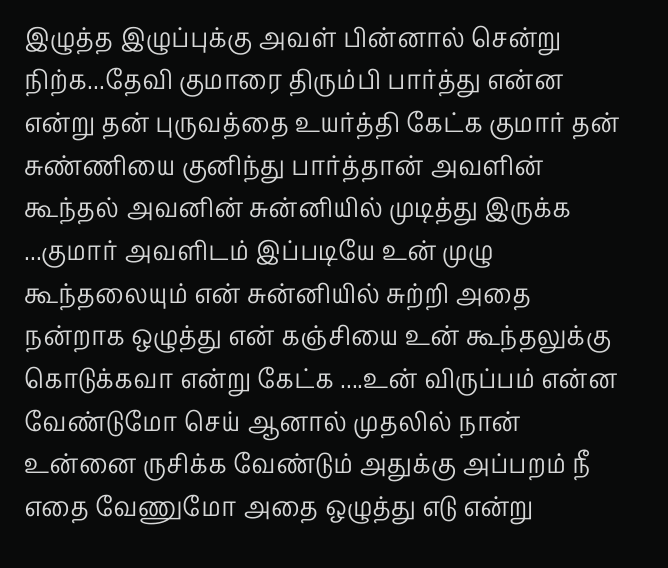இழுத்த இழுப்புக்கு அவள் பின்னால் சென்று நிற்க...தேவி குமாரை திரும்பி பார்த்து என்ன என்று தன் புருவத்தை உயர்த்தி கேட்க குமார் தன் சுண்ணியை குனிந்து பார்த்தான் அவளின் கூந்தல் அவனின் சுன்னியில் முடித்து இருக்க ...குமார் அவளிடம் இப்படியே உன் முழு கூந்தலையும் என் சுன்னியில் சுற்றி அதை நன்றாக ஒழுத்து என் கஞ்சியை உன் கூந்தலுக்கு கொடுக்கவா என்று கேட்க ....உன் விருப்பம் என்ன வேண்டுமோ செய் ஆனால் முதலில் நான் உன்னை ருசிக்க வேண்டும் அதுக்கு அப்பறம் நீ எதை வேணுமோ அதை ஒழுத்து எடு என்று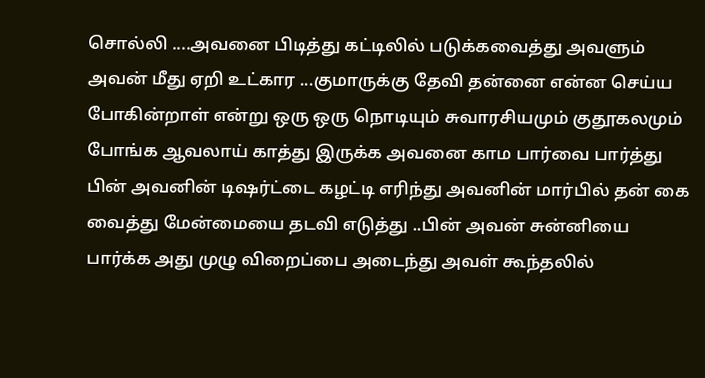சொல்லி ....அவனை பிடித்து கட்டிலில் படுக்கவைத்து அவளும் அவன் மீது ஏறி உட்கார ...குமாருக்கு தேவி தன்னை என்ன செய்ய போகின்றாள் என்று ஒரு ஒரு நொடியும் சுவாரசியமும் குதூகலமும் போங்க ஆவலாய் காத்து இருக்க அவனை காம பார்வை பார்த்து பின் அவனின் டிஷர்ட்டை கழட்டி எரிந்து அவனின் மார்பில் தன் கை வைத்து மேன்மையை தடவி எடுத்து ..பின் அவன் சுன்னியை பார்க்க அது முழு விறைப்பை அடைந்து அவள் கூந்தலில்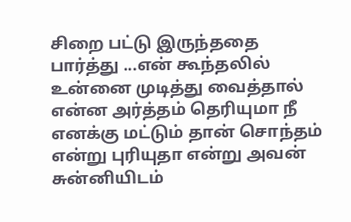சிறை பட்டு இருந்ததை பார்த்து ...என் கூந்தலில் உன்னை முடித்து வைத்தால் என்ன அர்த்தம் தெரியுமா நீ எனக்கு மட்டும் தான் சொந்தம் என்று புரியுதா என்று அவன் சுன்னியிடம்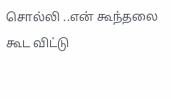சொல்லி ..என் கூந்தலை கூட விட்டு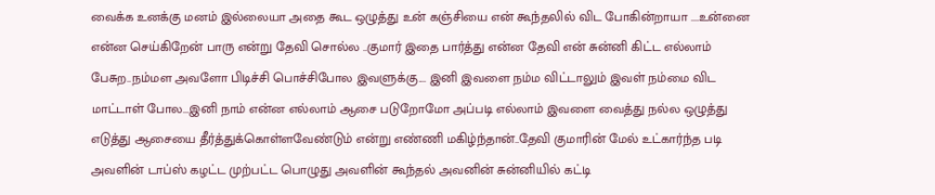வைக்க உனக்கு மனம் இல்லையா அதை கூட ஒழுத்து உன் கஞ்சியை என் கூந்தலில் விட போகின்றாயா ....உன்னை என்ன செய்கிறேன் பாரு என்று தேவி சொல்ல ..குமார் இதை பார்த்து என்ன தேவி என் சுன்னி கிட்ட எல்லாம் பேசுற..நம்மள அவளோ பிடிச்சி பொச்சிபோல இவளுக்கு.... இனி இவளை நம்ம விட்டாலும் இவள் நம்மை விட மாட்டாள் போல...இனி நாம் என்ன எல்லாம் ஆசை படுறோமோ அப்படி எல்லாம் இவளை வைத்து நல்ல ஒழுத்து எடுத்து ஆசையை தீர்த்துக்கொள்ளவேண்டும் என்று எண்ணி மகிழ்ந்தான்..தேவி குமாரின் மேல் உட்கார்ந்த படி அவளின் டாப்ஸ் கழட்ட முற்பட்ட பொழுது அவளின் கூந்தல் அவனின் சுன்னியில் கட்டி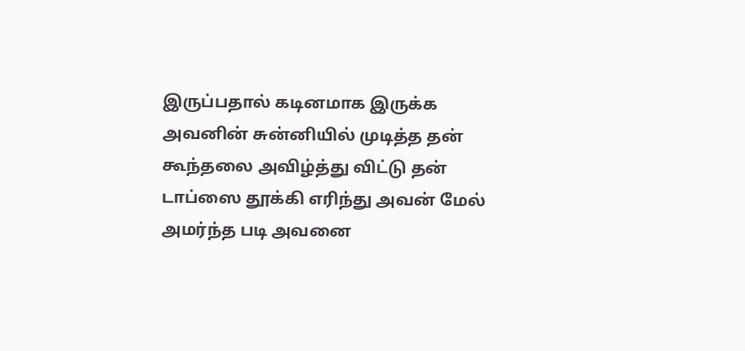இருப்பதால் கடினமாக இருக்க அவனின் சுன்னியில் முடித்த தன் கூந்தலை அவிழ்த்து விட்டு தன் டாப்ஸை தூக்கி எரிந்து அவன் மேல் அமர்ந்த படி அவனை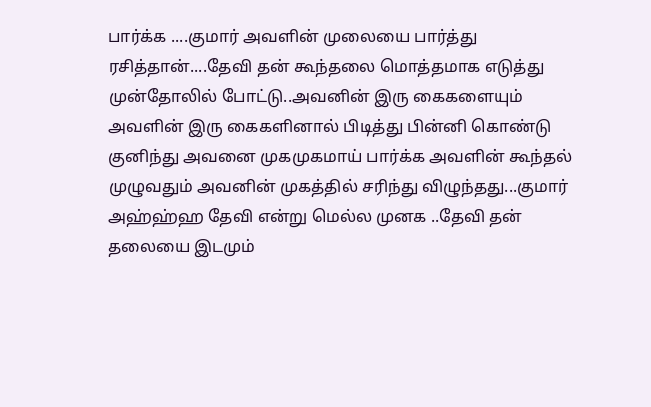பார்க்க ....குமார் அவளின் முலையை பார்த்து ரசித்தான்....தேவி தன் கூந்தலை மொத்தமாக எடுத்து முன்தோலில் போட்டு..அவனின் இரு கைகளையும் அவளின் இரு கைகளினால் பிடித்து பின்னி கொண்டு குனிந்து அவனை முகமுகமாய் பார்க்க அவளின் கூந்தல் முழுவதும் அவனின் முகத்தில் சரிந்து விழுந்தது...குமார் அஹ்ஹ்ஹ தேவி என்று மெல்ல முனக ..தேவி தன் தலையை இடமும்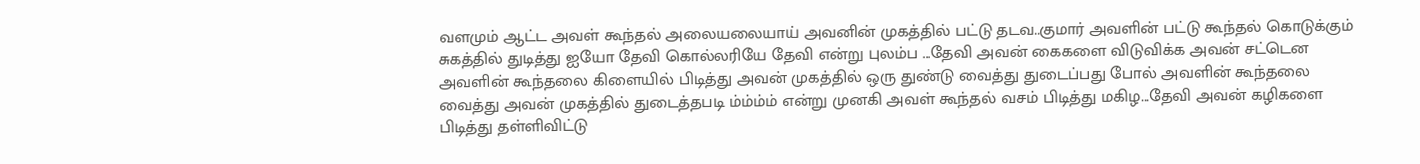வளமும் ஆட்ட அவள் கூந்தல் அலையலையாய் அவனின் முகத்தில் பட்டு தடவ..குமார் அவளின் பட்டு கூந்தல் கொடுக்கும் சுகத்தில் துடித்து ஐயோ தேவி கொல்லரியே தேவி என்று புலம்ப ...தேவி அவன் கைகளை விடுவிக்க அவன் சட்டென அவளின் கூந்தலை கிளையில் பிடித்து அவன் முகத்தில் ஒரு துண்டு வைத்து துடைப்பது போல் அவளின் கூந்தலை வைத்து அவன் முகத்தில் துடைத்தபடி ம்ம்ம்ம் என்று முனகி அவள் கூந்தல் வசம் பிடித்து மகிழ...தேவி அவன் கழிகளை பிடித்து தள்ளிவிட்டு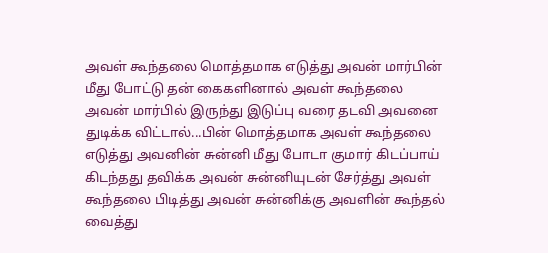அவள் கூந்தலை மொத்தமாக எடுத்து அவன் மார்பின் மீது போட்டு தன் கைகளினால் அவள் கூந்தலை அவன் மார்பில் இருந்து இடுப்பு வரை தடவி அவனை துடிக்க விட்டால்...பின் மொத்தமாக அவள் கூந்தலை எடுத்து அவனின் சுன்னி மீது போடா குமார் கிடப்பாய் கிடந்தது தவிக்க அவன் சுன்னியுடன் சேர்த்து அவள் கூந்தலை பிடித்து அவன் சுன்னிக்கு அவளின் கூந்தல் வைத்து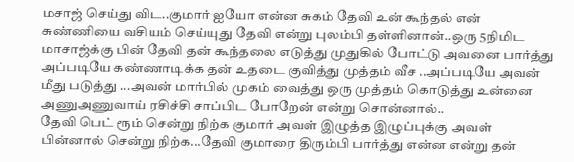மசாஜ் செய்து விட..குமார் ஐயோ என்ன சுகம் தேவி உன் கூந்தல் என் சுண்ணியை வசியம் செய்யுது தேவி என்று புலம்பி தள்ளினான்..ஒரு 5நிமிட மாசாஜ்க்கு பின் தேவி தன் கூந்தலை எடுத்து முதுகில் போட்டு அவனை பார்த்து அப்படியே கண்ணாடிக்க தன் உதடை குவித்து முத்தம் வீச ..அப்படியே அவன் மீது படுத்து ...அவன் மார்பில் முகம் வைத்து ஒரு முத்தம் கொடுத்து உன்னை அணுஅணுவாய் ரசிச்சி சாப்பிட போறேன் என்று சொன்னால்..
தேவி பெட் ரூம் சென்று நிற்க குமார் அவள் இழுத்த இழுப்புக்கு அவள் பின்னால் சென்று நிற்க...தேவி குமாரை திரும்பி பார்த்து என்ன என்று தன்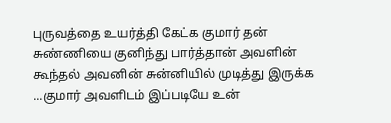புருவத்தை உயர்த்தி கேட்க குமார் தன் சுண்ணியை குனிந்து பார்த்தான் அவளின் கூந்தல் அவனின் சுன்னியில் முடித்து இருக்க ...குமார் அவளிடம் இப்படியே உன்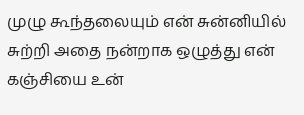முழு கூந்தலையும் என் சுன்னியில் சுற்றி அதை நன்றாக ஒழுத்து என் கஞ்சியை உன்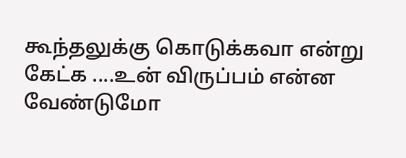கூந்தலுக்கு கொடுக்கவா என்று கேட்க ....உன் விருப்பம் என்ன வேண்டுமோ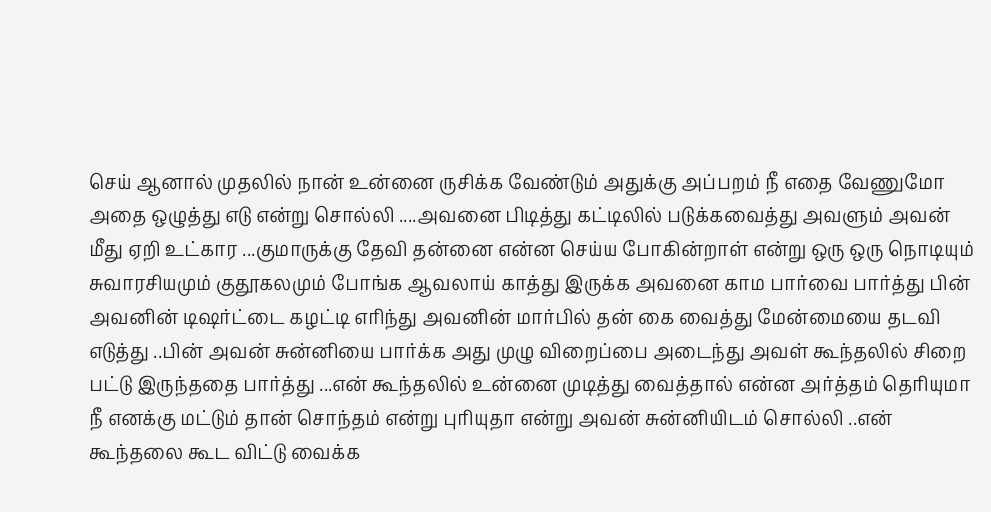செய் ஆனால் முதலில் நான் உன்னை ருசிக்க வேண்டும் அதுக்கு அப்பறம் நீ எதை வேணுமோ அதை ஒழுத்து எடு என்று சொல்லி ....அவனை பிடித்து கட்டிலில் படுக்கவைத்து அவளும் அவன் மீது ஏறி உட்கார ...குமாருக்கு தேவி தன்னை என்ன செய்ய போகின்றாள் என்று ஒரு ஒரு நொடியும் சுவாரசியமும் குதூகலமும் போங்க ஆவலாய் காத்து இருக்க அவனை காம பார்வை பார்த்து பின் அவனின் டிஷர்ட்டை கழட்டி எரிந்து அவனின் மார்பில் தன் கை வைத்து மேன்மையை தடவி எடுத்து ..பின் அவன் சுன்னியை பார்க்க அது முழு விறைப்பை அடைந்து அவள் கூந்தலில் சிறை பட்டு இருந்ததை பார்த்து ...என் கூந்தலில் உன்னை முடித்து வைத்தால் என்ன அர்த்தம் தெரியுமா நீ எனக்கு மட்டும் தான் சொந்தம் என்று புரியுதா என்று அவன் சுன்னியிடம் சொல்லி ..என் கூந்தலை கூட விட்டு வைக்க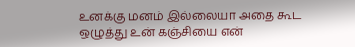உனக்கு மனம் இல்லையா அதை கூட ஒழுத்து உன் கஞ்சியை என்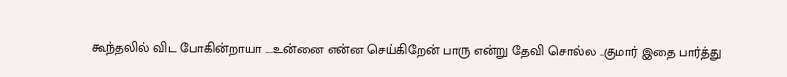கூந்தலில் விட போகின்றாயா ....உன்னை என்ன செய்கிறேன் பாரு என்று தேவி சொல்ல ..குமார் இதை பார்த்து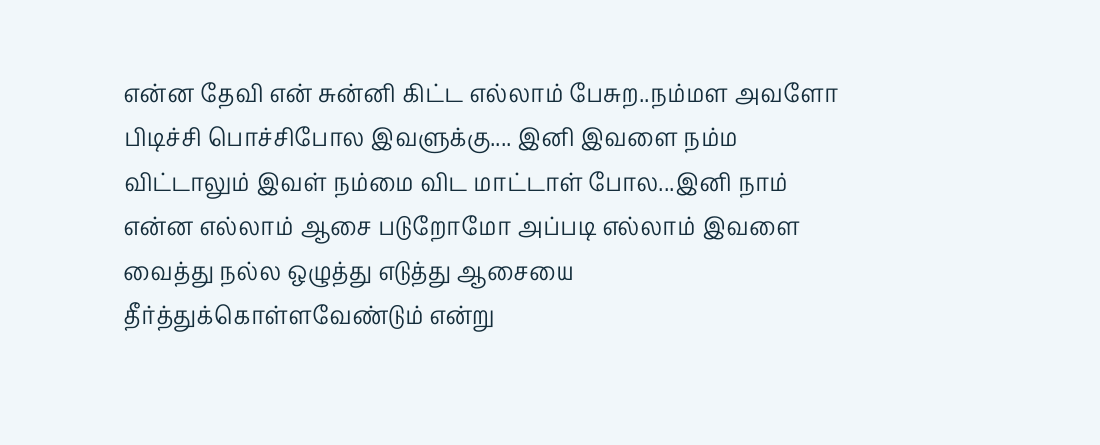என்ன தேவி என் சுன்னி கிட்ட எல்லாம் பேசுற..நம்மள அவளோ பிடிச்சி பொச்சிபோல இவளுக்கு.... இனி இவளை நம்ம விட்டாலும் இவள் நம்மை விட மாட்டாள் போல...இனி நாம் என்ன எல்லாம் ஆசை படுறோமோ அப்படி எல்லாம் இவளை வைத்து நல்ல ஒழுத்து எடுத்து ஆசையை தீர்த்துக்கொள்ளவேண்டும் என்று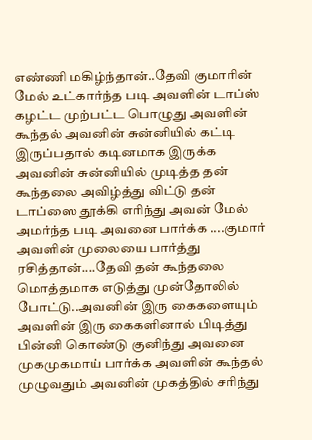எண்ணி மகிழ்ந்தான்..தேவி குமாரின் மேல் உட்கார்ந்த படி அவளின் டாப்ஸ் கழட்ட முற்பட்ட பொழுது அவளின் கூந்தல் அவனின் சுன்னியில் கட்டி இருப்பதால் கடினமாக இருக்க அவனின் சுன்னியில் முடித்த தன் கூந்தலை அவிழ்த்து விட்டு தன் டாப்ஸை தூக்கி எரிந்து அவன் மேல் அமர்ந்த படி அவனை பார்க்க ....குமார் அவளின் முலையை பார்த்து ரசித்தான்....தேவி தன் கூந்தலை மொத்தமாக எடுத்து முன்தோலில் போட்டு..அவனின் இரு கைகளையும் அவளின் இரு கைகளினால் பிடித்து பின்னி கொண்டு குனிந்து அவனை முகமுகமாய் பார்க்க அவளின் கூந்தல் முழுவதும் அவனின் முகத்தில் சரிந்து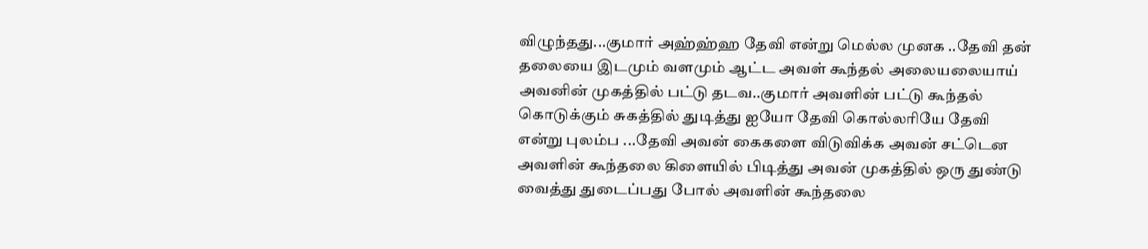விழுந்தது...குமார் அஹ்ஹ்ஹ தேவி என்று மெல்ல முனக ..தேவி தன் தலையை இடமும் வளமும் ஆட்ட அவள் கூந்தல் அலையலையாய் அவனின் முகத்தில் பட்டு தடவ..குமார் அவளின் பட்டு கூந்தல் கொடுக்கும் சுகத்தில் துடித்து ஐயோ தேவி கொல்லரியே தேவி என்று புலம்ப ...தேவி அவன் கைகளை விடுவிக்க அவன் சட்டென அவளின் கூந்தலை கிளையில் பிடித்து அவன் முகத்தில் ஒரு துண்டு வைத்து துடைப்பது போல் அவளின் கூந்தலை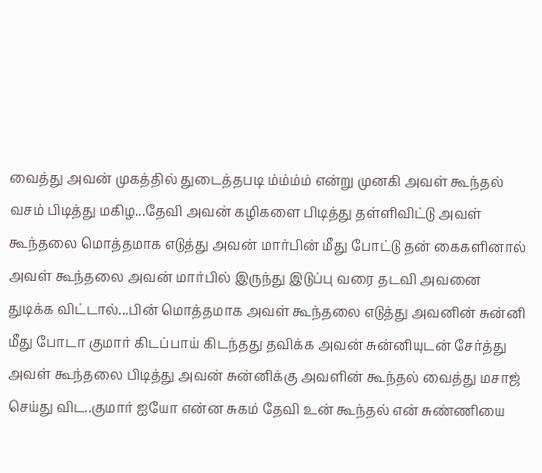வைத்து அவன் முகத்தில் துடைத்தபடி ம்ம்ம்ம் என்று முனகி அவள் கூந்தல் வசம் பிடித்து மகிழ...தேவி அவன் கழிகளை பிடித்து தள்ளிவிட்டு அவள் கூந்தலை மொத்தமாக எடுத்து அவன் மார்பின் மீது போட்டு தன் கைகளினால் அவள் கூந்தலை அவன் மார்பில் இருந்து இடுப்பு வரை தடவி அவனை துடிக்க விட்டால்...பின் மொத்தமாக அவள் கூந்தலை எடுத்து அவனின் சுன்னி மீது போடா குமார் கிடப்பாய் கிடந்தது தவிக்க அவன் சுன்னியுடன் சேர்த்து அவள் கூந்தலை பிடித்து அவன் சுன்னிக்கு அவளின் கூந்தல் வைத்து மசாஜ் செய்து விட..குமார் ஐயோ என்ன சுகம் தேவி உன் கூந்தல் என் சுண்ணியை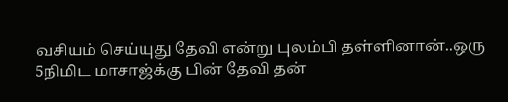வசியம் செய்யுது தேவி என்று புலம்பி தள்ளினான்..ஒரு 5நிமிட மாசாஜ்க்கு பின் தேவி தன்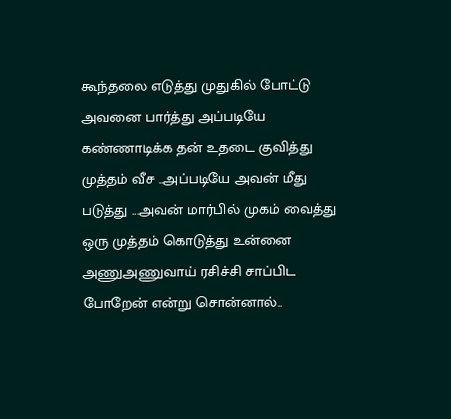கூந்தலை எடுத்து முதுகில் போட்டு அவனை பார்த்து அப்படியே கண்ணாடிக்க தன் உதடை குவித்து முத்தம் வீச ..அப்படியே அவன் மீது படுத்து ...அவன் மார்பில் முகம் வைத்து ஒரு முத்தம் கொடுத்து உன்னை அணுஅணுவாய் ரசிச்சி சாப்பிட போறேன் என்று சொன்னால்..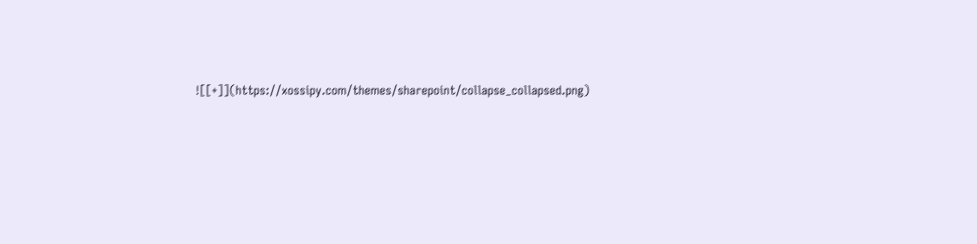![[+]](https://xossipy.com/themes/sharepoint/collapse_collapsed.png)